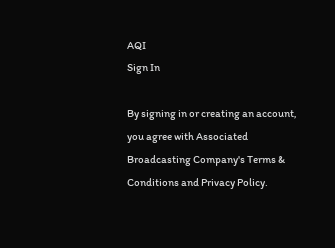AQI
Sign In

By signing in or creating an account, you agree with Associated Broadcasting Company's Terms & Conditions and Privacy Policy.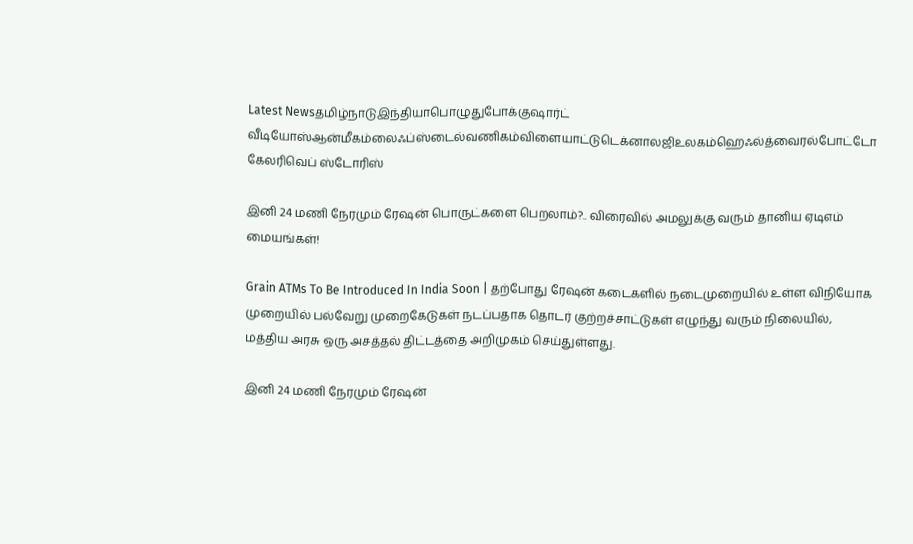Latest Newsதமிழ்நாடுஇந்தியாபொழுதுபோக்குஷார்ட் வீடியோஸ்ஆன்மீகம்லைஃப்ஸ்டைல்வணிகம்விளையாட்டுடெக்னாலஜிஉலகம்ஹெஃல்த்வைரல்போட்டோ கேலரிவெப் ஸ்டோரிஸ்

இனி 24 மணி நேரமும் ரேஷன் பொருட்களை பெறலாம்?.. விரைவில் அமலுக்கு வரும் தானிய ஏடிஎம் மையங்கள்!

Grain ATMs To Be Introduced In India Soon | தற்போது ரேஷன் கடைகளில் நடைமுறையில் உள்ள விநியோக முறையில் பல்வேறு முறைகேடுகள் நடப்பதாக தொடர் குற்றச்சாட்டுகள் எழுந்து வரும் நிலையில், மத்திய அரசு ஒரு அசத்தல் திட்டத்தை அறிமுகம் செய்துள்ளது.

இனி 24 மணி நேரமும் ரேஷன்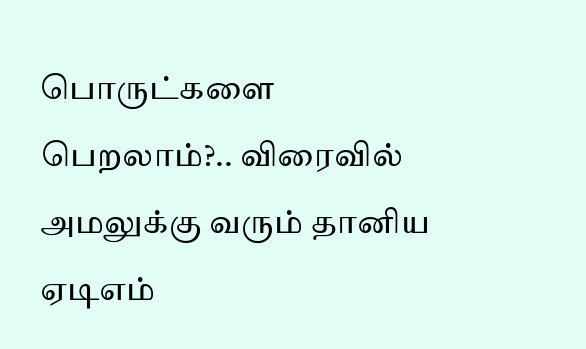பொருட்களை பெறலாம்?.. விரைவில் அமலுக்கு வரும் தானிய ஏடிஎம்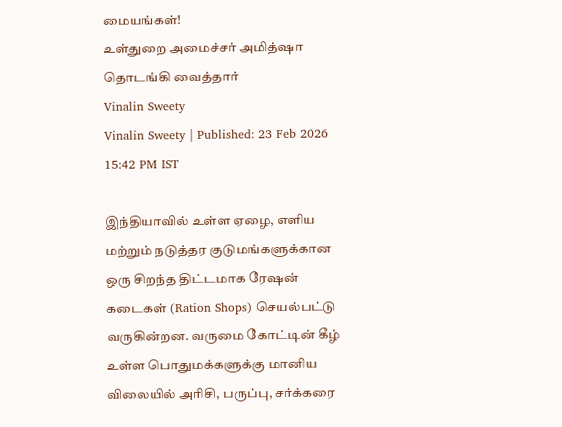மையங்கள்!
உள்துறை அமைச்சர் அமித்ஷா தொடங்கி வைத்தார்
Vinalin Sweety
Vinalin Sweety | Published: 23 Feb 2026 15:42 PM IST

இந்தியாவில் உள்ள ஏழை, எளிய மற்றும் நடுத்தர குடுமங்களுக்கான ஒரு சிறந்த திட்டமாக ரேஷன் கடைகள் (Ration Shops) செயல்பட்டு வருகின்றன. வருமை கோட்டின் கீழ் உள்ள பொதுமக்களுக்கு மானிய விலையில் அரிசி, பருப்பு, சர்க்கரை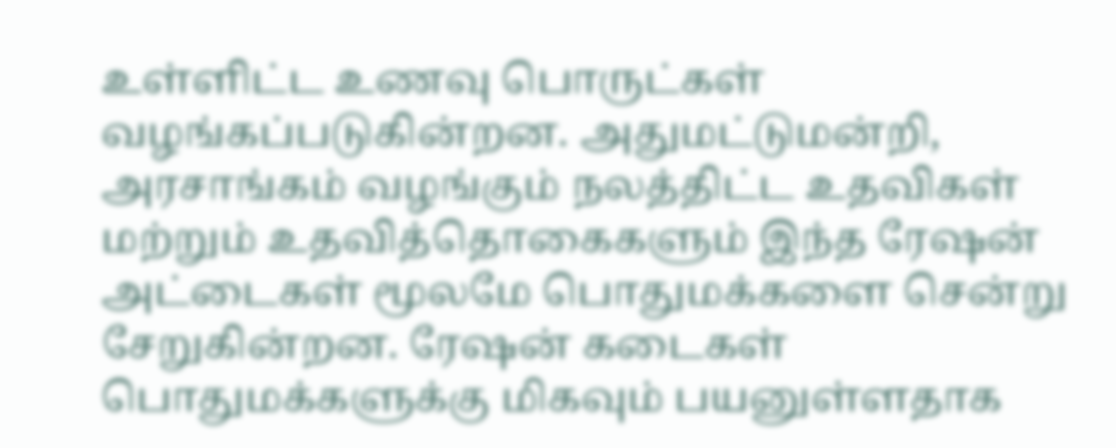உள்ளிட்ட உணவு பொருட்கள் வழங்கப்படுகின்றன. அதுமட்டுமன்றி, அரசாங்கம் வழங்கும் நலத்திட்ட உதவிகள் மற்றும் உதவித்தொகைகளும் இந்த ரேஷன் அட்டைகள் மூலமே பொதுமக்களை சென்று சேறுகின்றன. ரேஷன் கடைகள் பொதுமக்களுக்கு மிகவும் பயனுள்ளதாக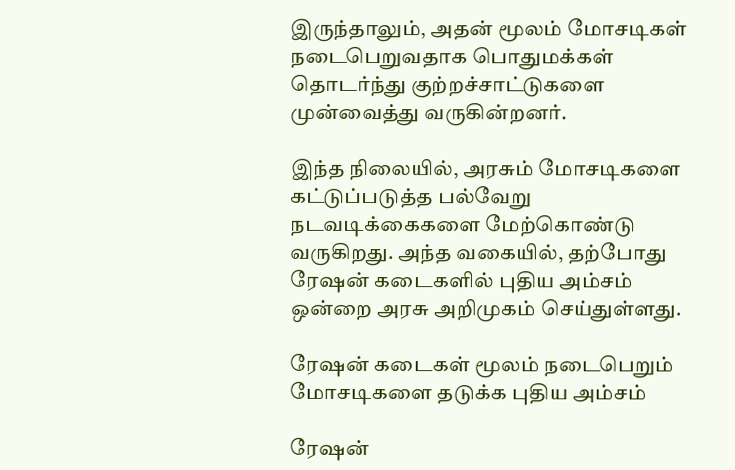இருந்தாலும், அதன் மூலம் மோசடிகள் நடைபெறுவதாக பொதுமக்கள் தொடர்ந்து குற்றச்சாட்டுகளை முன்வைத்து வருகின்றனர்.

இந்த நிலையில், அரசும் மோசடிகளை கட்டுப்படுத்த பல்வேறு நடவடிக்கைகளை மேற்கொண்டு வருகிறது. அந்த வகையில், தற்போது ரேஷன் கடைகளில் புதிய அம்சம் ஒன்றை அரசு அறிமுகம் செய்துள்ளது.

ரேஷன் கடைகள் மூலம் நடைபெறும் மோசடிகளை தடுக்க புதிய அம்சம்

ரேஷன்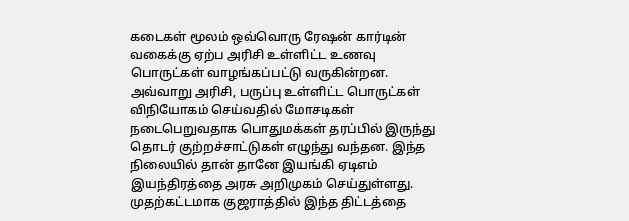கடைகள் மூலம் ஒவ்வொரு ரேஷன் கார்டின் வகைக்கு ஏற்ப அரிசி உள்ளிட்ட உணவு பொருட்கள் வாழங்கப்பட்டு வருகின்றன. அவ்வாறு அரிசி, பருப்பு உள்ளிட்ட பொருட்கள் விநியோகம் செய்வதில் மோசடிகள் நடைபெறுவதாக பொதுமக்கள் தரப்பில் இருந்து தொடர் குற்றச்சாட்டுகள் எழுந்து வந்தன. இந்த நிலையில் தான் தானே இயங்கி ஏடிஎம் இயந்திரத்தை அரசு அறிமுகம் செய்துள்ளது. முதற்கட்டமாக குஜராத்தில் இந்த திட்டத்தை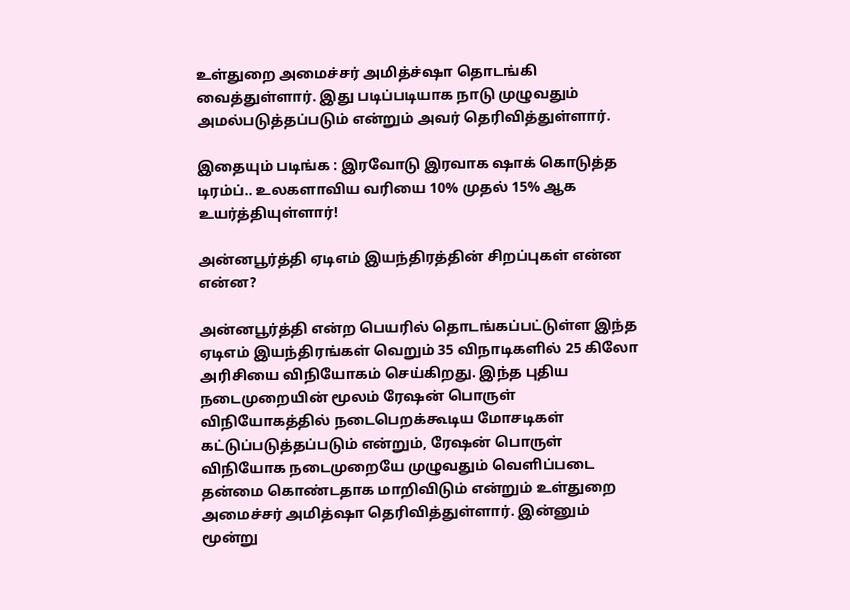உள்துறை அமைச்சர் அமித்ச்ஷா தொடங்கி வைத்துள்ளார். இது படிப்படியாக நாடு முழுவதும் அமல்படுத்தப்படும் என்றும் அவர் தெரிவித்துள்ளார்.

இதையும் படிங்க : இரவோடு இரவாக ஷாக் கொடுத்த டிரம்ப்.. உலகளாவிய வரியை 10% முதல் 15% ஆக உயர்த்தியுள்ளார்!

அன்னபூர்த்தி ஏடிஎம் இயந்திரத்தின் சிறப்புகள் என்ன என்ன?

அன்னபூர்த்தி என்ற பெயரில் தொடங்கப்பட்டுள்ள இந்த ஏடிஎம் இயந்திரங்கள் வெறும் 35 விநாடிகளில் 25 கிலோ அரிசியை விநியோகம் செய்கிறது. இந்த புதிய நடைமுறையின் மூலம் ரேஷன் பொருள் விநியோகத்தில் நடைபெறக்கூடிய மோசடிகள் கட்டுப்படுத்தப்படும் என்றும், ரேஷன் பொருள் விநியோக நடைமுறையே முழுவதும் வெளிப்படை தன்மை கொண்டதாக மாறிவிடும் என்றும் உள்துறை அமைச்சர் அமித்ஷா தெரிவித்துள்ளார். இன்னும் மூன்று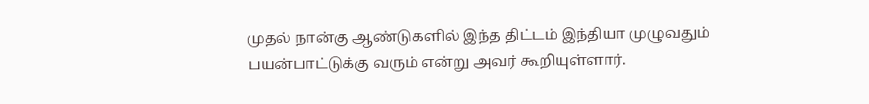முதல் நான்கு ஆண்டுகளில் இந்த திட்டம் இந்தியா முழுவதும் பயன்பாட்டுக்கு வரும் என்று அவர் கூறியுள்ளார்.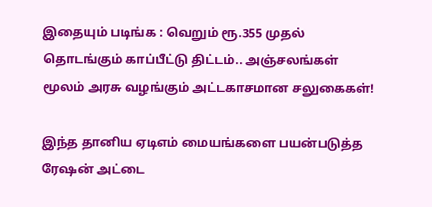இதையும் படிங்க : வெறும் ரூ.355 முதல் தொடங்கும் காப்பீட்டு திட்டம்.. அஞ்சலங்கள் மூலம் அரசு வழங்கும் அட்டகாசமான சலுகைகள்!

இந்த தானிய ஏடிஎம் மையங்களை பயன்படுத்த ரேஷன் அட்டை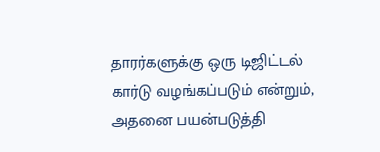தாரர்களுக்கு ஒரு டிஜிட்டல் கார்டு வழங்கப்படும் என்றும், அதனை பயன்படுத்தி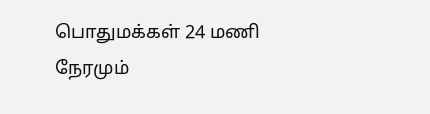பொதுமக்கள் 24 மணி நேரமும்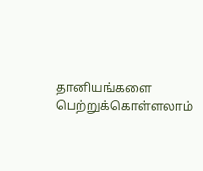தானியங்களை பெற்றுக்கொள்ளலாம்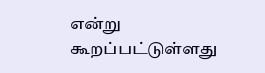என்று கூறப்பட்டுள்ளது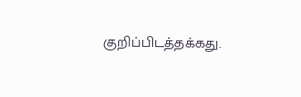குறிப்பிடத்தக்கது.